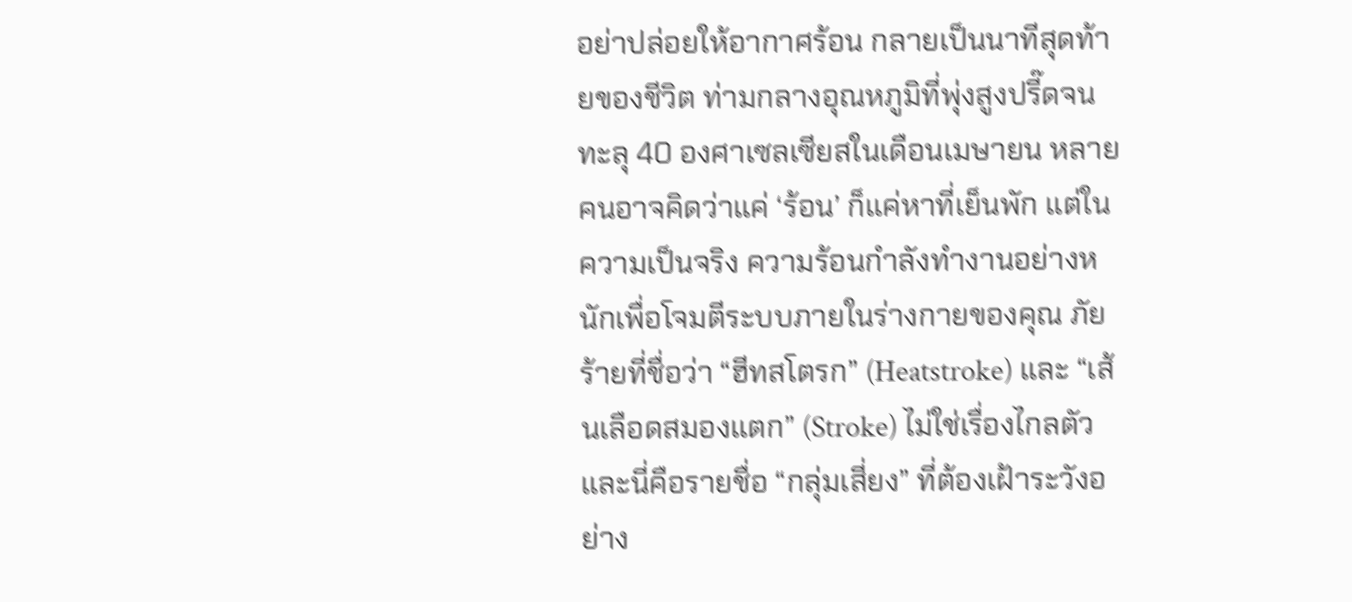อย่าปล่อยให้อากาศร้อน กลายเป็นนาทีสุดท้ายของชีวิต ท่ามกลางอุณหภูมิที่พุ่งสูงปรี๊ดจนทะลุ 40 องศาเซลเซียสในเดือนเมษายน หลายคนอาจคิดว่าแค่ ‘ร้อน’ ก็แค่หาที่เย็นพัก แต่ในความเป็นจริง ความร้อนกำลังทำงานอย่างหนักเพื่อโจมตีระบบภายในร่างกายของคุณ ภัยร้ายที่ชื่อว่า “ฮีทสโตรก” (Heatstroke) และ “เส้นเลือดสมองแตก” (Stroke) ไม่ใช่เรื่องไกลตัว และนี่คือรายชื่อ “กลุ่มเสี่ยง” ที่ต้องเฝ้าระวังอย่าง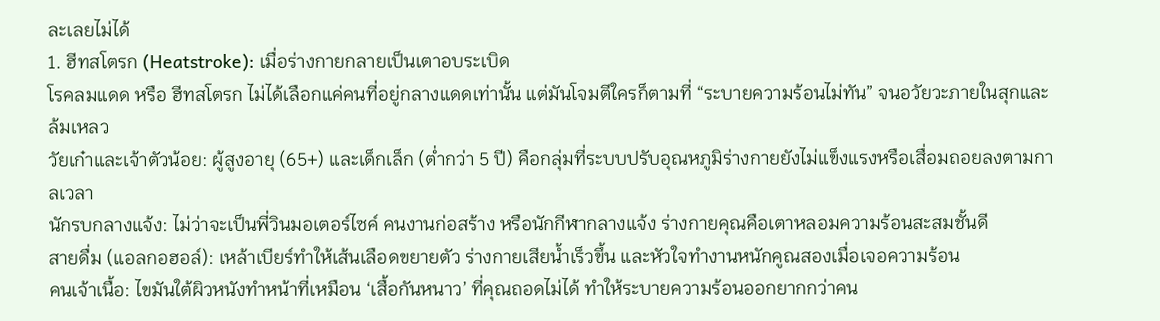ละเลยไม่ได้
1. ฮีทสโตรก (Heatstroke): เมื่อร่างกายกลายเป็นเตาอบระเบิด
โรคลมแดด หรือ ฮีทสโตรก ไม่ได้เลือกแค่คนที่อยู่กลางแดดเท่านั้น แต่มันโจมตีใครก็ตามที่ “ระบายความร้อนไม่ทัน” จนอวัยวะภายในสุกและล้มเหลว
วัยเก๋าและเจ้าตัวน้อย: ผู้สูงอายุ (65+) และเด็กเล็ก (ต่ำกว่า 5 ปี) คือกลุ่มที่ระบบปรับอุณหภูมิร่างกายยังไม่แข็งแรงหรือเสื่อมถอยลงตามกาลเวลา
นักรบกลางแจ้ง: ไม่ว่าจะเป็นพี่วินมอเตอร์ไซค์ คนงานก่อสร้าง หรือนักกีฬากลางแจ้ง ร่างกายคุณคือเตาหลอมความร้อนสะสมชั้นดี
สายดื่ม (แอลกอฮอล์): เหล้าเบียร์ทำให้เส้นเลือดขยายตัว ร่างกายเสียน้ำเร็วขึ้น และหัวใจทำงานหนักคูณสองเมื่อเจอความร้อน
คนเจ้าเนื้อ: ไขมันใต้ผิวหนังทำหน้าที่เหมือน ‘เสื้อกันหนาว’ ที่คุณถอดไม่ได้ ทำให้ระบายความร้อนออกยากกว่าคน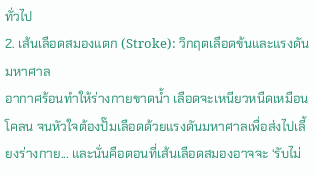ทั่วไป
2. เส้นเลือดสมองแตก (Stroke): วิกฤตเลือดข้นและแรงดันมหาศาล
อากาศร้อนทำให้ร่างกายขาดน้ำ เลือดจะเหนียวหนืดเหมือนโคลน จนหัวใจต้องปั๊มเลือดด้วยแรงดันมหาศาลเพื่อส่งไปเลี้ยงร่างกาย... และนั่นคือตอนที่เส้นเลือดสมองอาจจะ ‘รับไม่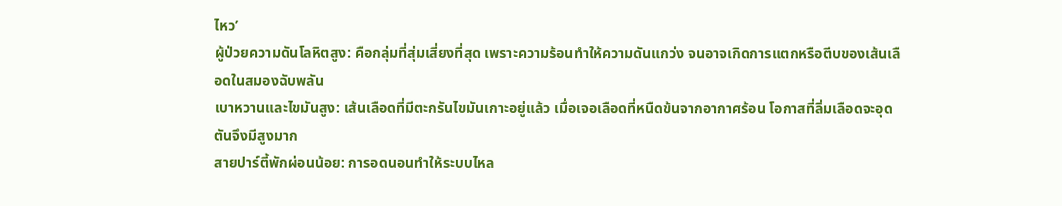ไหว’
ผู้ป่วยความดันโลหิตสูง: คือกลุ่มที่สุ่มเสี่ยงที่สุด เพราะความร้อนทำให้ความดันแกว่ง จนอาจเกิดการแตกหรือตีบของเส้นเลือดในสมองฉับพลัน
เบาหวานและไขมันสูง: เส้นเลือดที่มีตะกรันไขมันเกาะอยู่แล้ว เมื่อเจอเลือดที่หนืดข้นจากอากาศร้อน โอกาสที่ลิ่มเลือดจะอุดตันจึงมีสูงมาก
สายปาร์ตี้พักผ่อนน้อย: การอดนอนทำให้ระบบไหล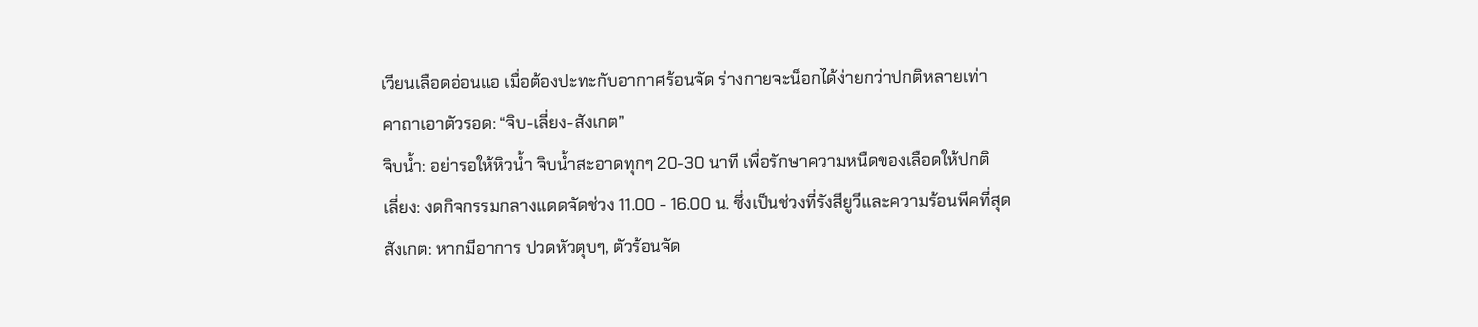เวียนเลือดอ่อนแอ เมื่อต้องปะทะกับอากาศร้อนจัด ร่างกายจะน็อกได้ง่ายกว่าปกติหลายเท่า
คาถาเอาตัวรอด: “จิบ-เลี่ยง-สังเกต”
จิบน้ำ: อย่ารอให้หิวน้ำ จิบน้ำสะอาดทุกๆ 20-30 นาที เพื่อรักษาความหนืดของเลือดให้ปกติ
เลี่ยง: งดกิจกรรมกลางแดดจัดช่วง 11.00 - 16.00 น. ซึ่งเป็นช่วงที่รังสียูวีและความร้อนพีคที่สุด
สังเกต: หากมีอาการ ปวดหัวตุบๆ, ตัวร้อนจัด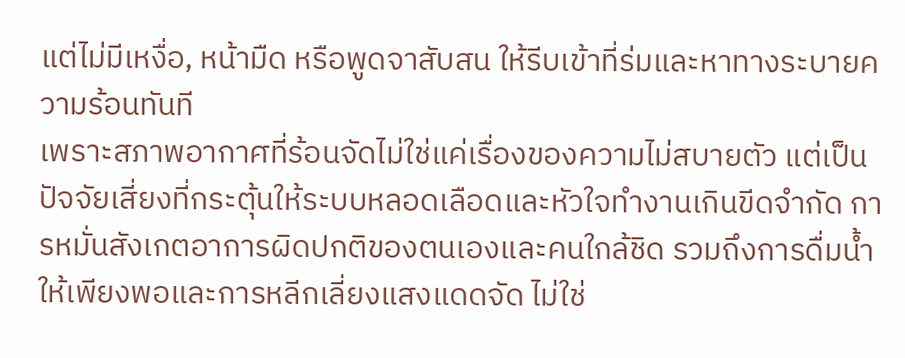แต่ไม่มีเหงื่อ, หน้ามืด หรือพูดจาสับสน ให้รีบเข้าที่ร่มและหาทางระบายความร้อนทันที
เพราะสภาพอากาศที่ร้อนจัดไม่ใช่แค่เรื่องของความไม่สบายตัว แต่เป็นปัจจัยเสี่ยงที่กระตุ้นให้ระบบหลอดเลือดและหัวใจทำงานเกินขีดจำกัด การหมั่นสังเกตอาการผิดปกติของตนเองและคนใกล้ชิด รวมถึงการดื่มน้ำให้เพียงพอและการหลีกเลี่ยงแสงแดดจัด ไม่ใช่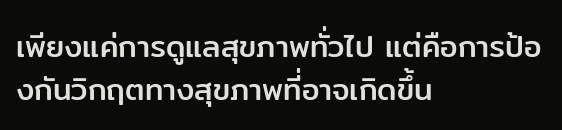เพียงแค่การดูแลสุขภาพทั่วไป แต่คือการป้องกันวิกฤตทางสุขภาพที่อาจเกิดขึ้น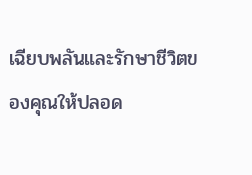เฉียบพลันและรักษาชีวิตของคุณให้ปลอด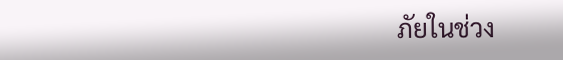ภัยในช่วง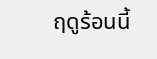ฤดูร้อนนี้